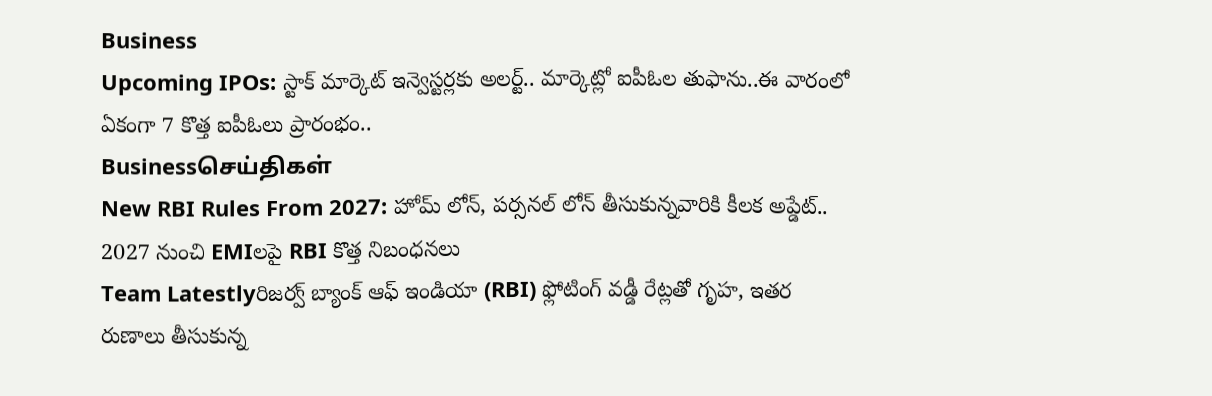Business
Upcoming IPOs: స్టాక్ మార్కెట్ ఇన్వెస్టర్లకు అలర్ట్.. మార్కెట్లో ఐపీఓల తుఫాను..ఈ వారంలో ఏకంగా 7 కొత్త ఐపీఓలు ప్రారంభం..
Businessசெய்திகள்
New RBI Rules From 2027: హోమ్ లోన్, పర్సనల్ లోన్ తీసుకున్నవారికి కీలక అప్డేట్.. 2027 నుంచి EMIలపై RBI కొత్త నిబంధనలు
Team Latestlyరిజర్వ్ బ్యాంక్ ఆఫ్ ఇండియా (RBI) ఫ్లోటింగ్ వడ్డీ రేట్లతో గృహ, ఇతర రుణాలు తీసుకున్న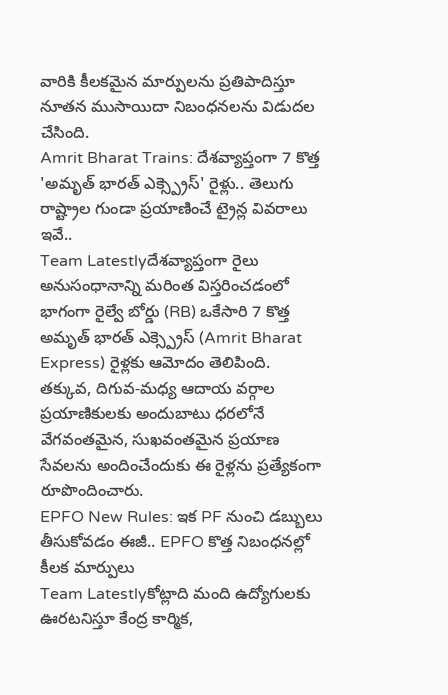వారికి కీలకమైన మార్పులను ప్రతిపాదిస్తూ నూతన ముసాయిదా నిబంధనలను విడుదల చేసింది.
Amrit Bharat Trains: దేశవ్యాప్తంగా 7 కొత్త 'అమృత్ భారత్ ఎక్స్ప్రెస్' రైళ్లు.. తెలుగు రాష్ట్రాల గుండా ప్రయాణించే ట్రైన్ల వివరాలు ఇవే..
Team Latestlyదేశవ్యాప్తంగా రైలు అనుసంధానాన్ని మరింత విస్తరించడంలో భాగంగా రైల్వే బోర్డు (RB) ఒకేసారి 7 కొత్త అమృత్ భారత్ ఎక్స్ప్రెస్ (Amrit Bharat Express) రైళ్లకు ఆమోదం తెలిపింది. తక్కువ, దిగువ-మధ్య ఆదాయ వర్గాల ప్రయాణికులకు అందుబాటు ధరలోనే వేగవంతమైన, సుఖవంతమైన ప్రయాణ సేవలను అందించేందుకు ఈ రైళ్లను ప్రత్యేకంగా రూపొందించారు.
EPFO New Rules: ఇక PF నుంచి డబ్బులు తీసుకోవడం ఈజీ.. EPFO కొత్త నిబంధనల్లో కీలక మార్పులు
Team Latestlyకోట్లాది మంది ఉద్యోగులకు ఊరటనిస్తూ కేంద్ర కార్మిక,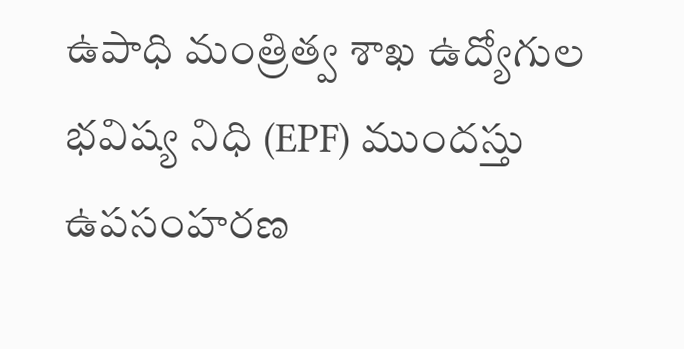ఉపాధి మంత్రిత్వ శాఖ ఉద్యోగుల భవిష్య నిధి (EPF) ముందస్తు ఉపసంహరణ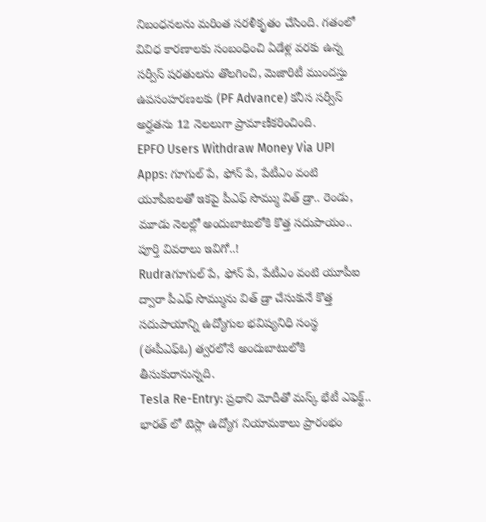నిబంధనలను మరింత సరళీకృతం చేసింది. గతంలో వివిధ కారణాలకు సంబంధించి ఏడేళ్ల వరకు ఉన్న సర్వీస్ షరతులను తొలగించి, మెజారిటీ ముందస్తు ఉపసంహరణలకు (PF Advance) కనీస సర్వీస్ అర్హతను 12 నెలలుగా ప్రామాణీకరించింది.
EPFO Users Withdraw Money Via UPI Apps: గూగుల్ పే, ఫోన్ పే, పేటీఎం వంటి యూపీఐలతో ఇకపై పీఎఫ్ సొమ్ము విత్ డ్రా.. రెండు, మూడు నెలల్లో అందుబాటులోకి కొత్త సదుపాయం.. పూర్తి వివరాలు ఇవిగో..!
Rudraగూగుల్ పే, ఫోన్ పే, పేటీఎం వంటి యూపీఐ ద్వారా పీఎఫ్ సొమ్మును విత్ డ్రా చేసుకునే కొత్త సదుపాయాన్ని ఉద్యోగుల భవిష్యనిధి సంస్థ (ఈపీఎఫ్ఓ) త్వరలోనే అందుబాటులోకి తీసుకురానున్నది.
Tesla Re-Entry: ప్రధాని మోదీతో మస్క్ భేటీ ఎఫెక్ట్.. భారత్ లో టెస్లా ఉద్యోగ నియామకాలు ప్రారంభం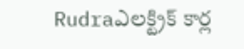Rudraఎలక్ట్రిక్ కార్ల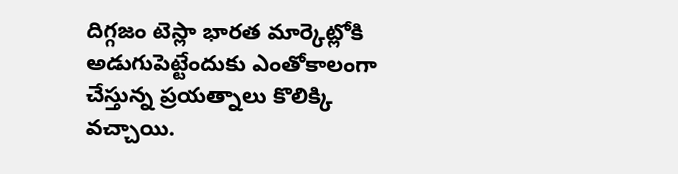దిగ్గజం టెస్లా భారత మార్కెట్లోకి అడుగుపెట్టేందుకు ఎంతోకాలంగా చేస్తున్న ప్రయత్నాలు కొలిక్కి వచ్చాయి.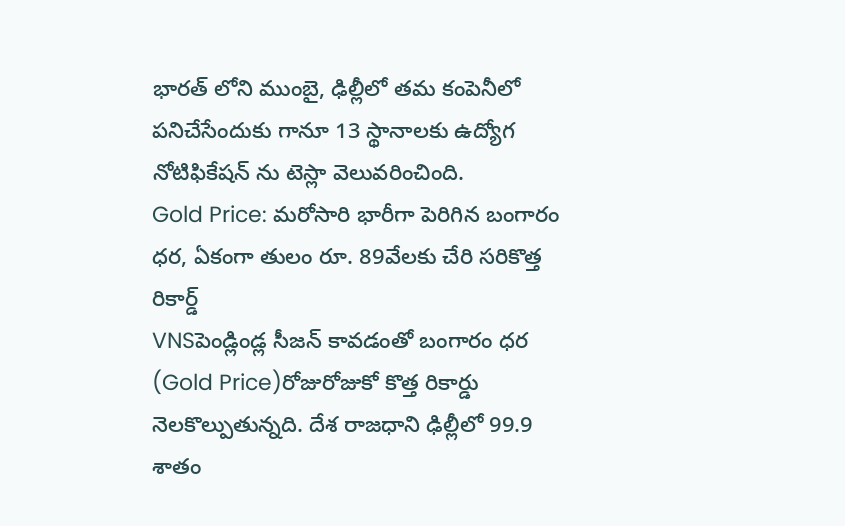భారత్ లోని ముంబై, ఢిల్లీలో తమ కంపెనీలో పనిచేసేందుకు గానూ 13 స్థానాలకు ఉద్యోగ నోటిఫికేషన్ ను టెస్లా వెలువరించింది.
Gold Price: మరోసారి భారీగా పెరిగిన బంగారం ధర, ఏకంగా తులం రూ. 89వేలకు చేరి సరికొత్త రికార్డ్
VNSపెండ్లిండ్ల సీజన్ కావడంతో బంగారం ధర (Gold Price)రోజురోజుకో కొత్త రికార్డు నెలకొల్పుతున్నది. దేశ రాజధాని ఢిల్లీలో 99.9 శాతం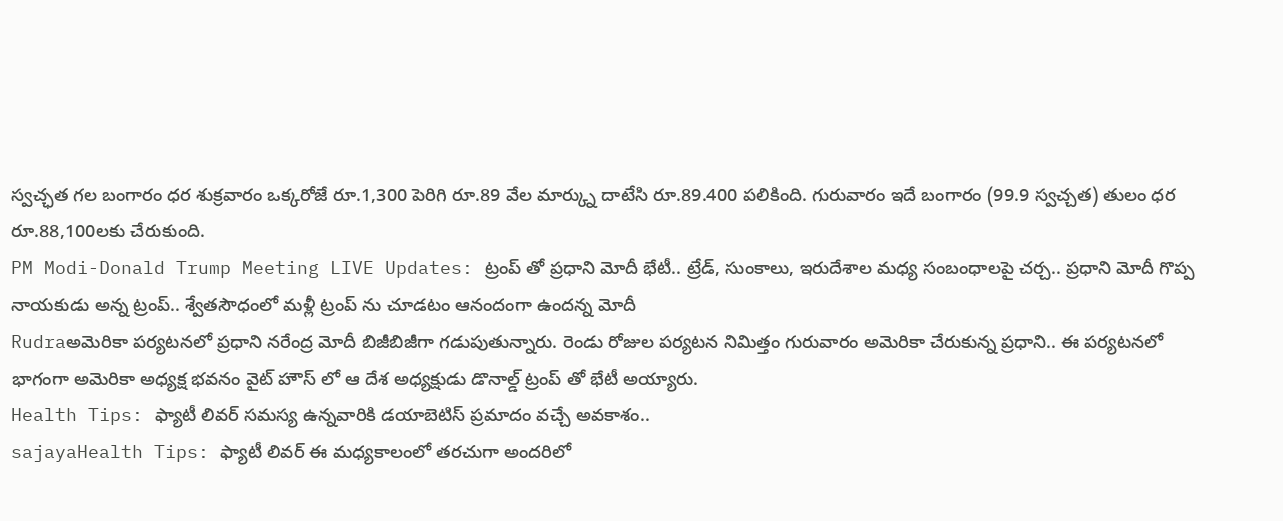స్వచ్ఛత గల బంగారం ధర శుక్రవారం ఒక్కరోజే రూ.1,300 పెరిగి రూ.89 వేల మార్క్ను దాటేసి రూ.89.400 పలికింది. గురువారం ఇదే బంగారం (99.9 స్వచ్చత) తులం ధర రూ.88,100లకు చేరుకుంది.
PM Modi-Donald Trump Meeting LIVE Updates: ట్రంప్ తో ప్రధాని మోదీ భేటీ.. ట్రేడ్, సుంకాలు, ఇరుదేశాల మధ్య సంబంధాలపై చర్చ.. ప్రధాని మోదీ గొప్ప నాయకుడు అన్న ట్రంప్.. శ్వేతసౌధంలో మళ్లీ ట్రంప్ ను చూడటం ఆనందంగా ఉందన్న మోదీ
Rudraఅమెరికా పర్యటనలో ప్రధాని నరేంద్ర మోదీ బిజీబిజీగా గడుపుతున్నారు. రెండు రోజుల పర్యటన నిమిత్తం గురువారం అమెరికా చేరుకున్న ప్రధాని.. ఈ పర్యటనలో భాగంగా అమెరికా అధ్యక్ష భవనం వైట్ హౌస్ లో ఆ దేశ అధ్యక్షుడు డొనాల్డ్ ట్రంప్ తో భేటీ అయ్యారు.
Health Tips: ఫ్యాటీ లివర్ సమస్య ఉన్నవారికి డయాబెటిస్ ప్రమాదం వచ్చే అవకాశం..
sajayaHealth Tips: ఫ్యాటీ లివర్ ఈ మధ్యకాలంలో తరచుగా అందరిలో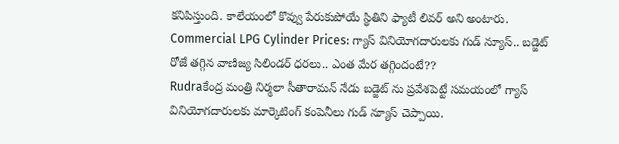కనిపిస్తుంది. కాలేయంలో కొవ్వు పేరుకుపోయే స్థితిని ఫ్యాటీ లివర్ అని అంటారు.
Commercial LPG Cylinder Prices: గ్యాస్ వినియోగదారులకు గుడ్ న్యూస్.. బడ్జెట్ రోజే తగ్గిన వాణిజ్య సిలిండర్ ధరలు.. ఎంత మేర తగ్గిందంటే??
Rudraకేంద్ర మంత్రి నిర్మలా సీతారామన్ నేడు బడ్జెట్ ను ప్రవేశపెట్టే సమయంలో గ్యాస్ వినియోగదారులకు మార్కెటింగ్ కంపెనీలు గుడ్ న్యూస్ చెప్పాయి.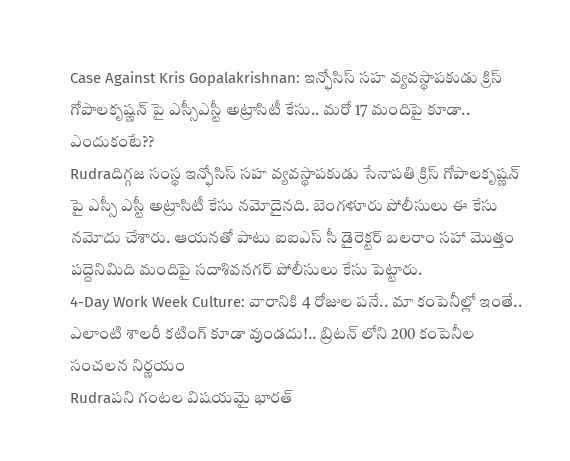Case Against Kris Gopalakrishnan: ఇన్ఫోసిస్ సహ వ్యవస్థాపకుడు క్రిస్ గోపాలకృష్ణన్ పై ఎస్సీఎస్టీ అట్రాసిటీ కేసు.. మరో 17 మందిపై కూడా.. ఎందుకంటే??
Rudraదిగ్గజ సంస్థ ఇన్ఫోసిస్ సహ వ్యవస్థాపకుడు సేనాపతి క్రిస్ గోపాలకృష్ణన్ పై ఎస్సీ ఎస్టీ అట్రాసిటీ కేసు నమోదైనది. బెంగళూరు పోలీసులు ఈ కేసు నమోదు చేశారు. ఆయనతో పాటు ఐఐఎస్ సీ డైరెక్టర్ బలరాం సహా మొత్తం పద్దెనిమిది మందిపై సదాశివనగర్ పోలీసులు కేసు పెట్టారు.
4-Day Work Week Culture: వారానికి 4 రోజుల పనే.. మా కంపెనీల్లో ఇంతే.. ఎలాంటి శాలరీ కటింగ్ కూడా వుండదు!.. బ్రిటన్ లోని 200 కంపెనీల సంచలన నిర్ణయం
Rudraపని గంటల విషయమై భారత్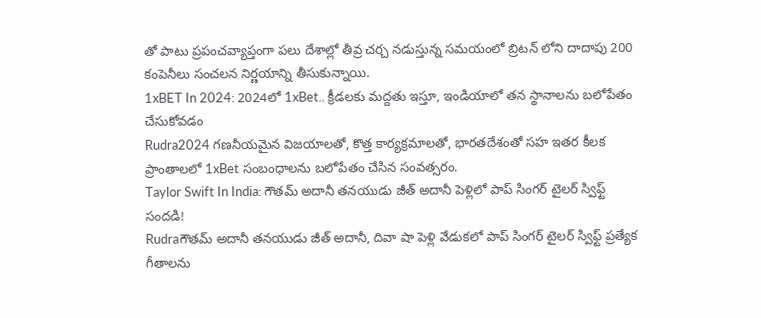తో పాటు ప్రపంచవ్యాప్తంగా పలు దేశాల్లో తీవ్ర చర్చ నడుస్తున్న సమయంలో బ్రిటన్ లోని దాదాపు 200 కంపెనీలు సంచలన నిర్ణయాన్ని తీసుకున్నాయి.
1xBET In 2024: 2024లో 1xBet.. క్రీడలకు మద్దతు ఇస్తూ, ఇండియాలో తన స్థానాలను బలోపేతం చేసుకోవడం
Rudra2024 గణనీయమైన విజయాలతో, కొత్త కార్యక్రమాలతో, భారతదేశంతో సహ ఇతర కీలక ప్రాంతాలలో 1xBet సంబంధాలను బలోపేతం చేసిన సంవత్సరం.
Taylor Swift In India: గౌతమ్ అదానీ తనయుడు జీత్ అదానీ పెళ్లిలో పాప్ సింగర్ టైలర్ స్విఫ్ట్ సందడి!
Rudraగౌతమ్ అదానీ తనయుడు జీత్ అదానీ, దివా షా పెళ్లి వేడుకలో పాప్ సింగర్ టైలర్ స్విఫ్ట్ ప్రత్యేక గీతాలను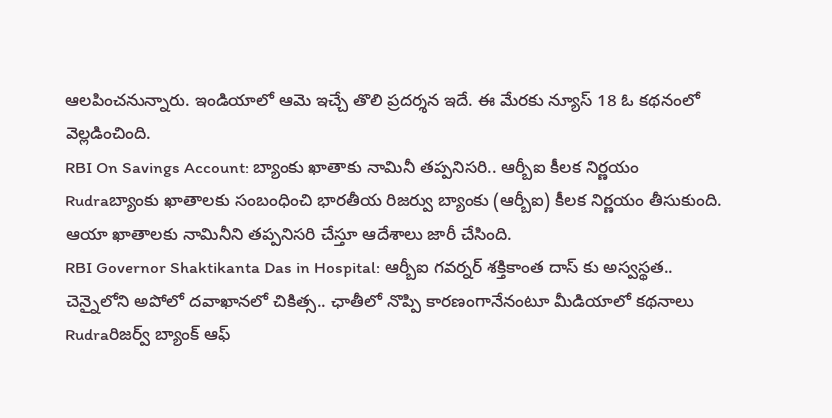ఆలపించనున్నారు. ఇండియాలో ఆమె ఇచ్చే తొలి ప్రదర్శన ఇదే. ఈ మేరకు న్యూస్ 18 ఓ కథనంలో వెల్లడించింది.
RBI On Savings Account: బ్యాంకు ఖాతాకు నామినీ తప్పనిసరి.. ఆర్బీఐ కీలక నిర్ణయం
Rudraబ్యాంకు ఖాతాలకు సంబంధించి భారతీయ రిజర్వు బ్యాంకు (ఆర్బీఐ) కీలక నిర్ణయం తీసుకుంది. ఆయా ఖాతాలకు నామినీని తప్పనిసరి చేస్తూ ఆదేశాలు జారీ చేసింది.
RBI Governor Shaktikanta Das in Hospital: ఆర్బీఐ గవర్నర్ శక్తికాంత దాస్ కు అస్వస్థత.. చెన్నైలోని అపోలో దవాఖానలో చికిత్స.. ఛాతీలో నొప్పి కారణంగానేనంటూ మీడియాలో కథనాలు
Rudraరిజర్వ్ బ్యాంక్ ఆఫ్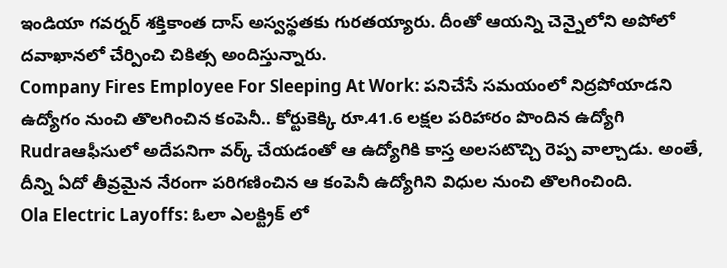ఇండియా గవర్నర్ శక్తికాంత దాస్ అస్వస్థతకు గురతయ్యారు. దీంతో ఆయన్ని చెన్నైలోని అపోలో దవాఖానలో చేర్పించి చికిత్స అందిస్తున్నారు.
Company Fires Employee For Sleeping At Work: పనిచేసే సమయంలో నిద్రపోయాడని ఉద్యోగం నుంచి తొలగించిన కంపెనీ.. కోర్టుకెక్కి రూ.41.6 లక్షల పరిహారం పొందిన ఉద్యోగి
Rudraఆఫీసులో అదేపనిగా వర్క్ చేయడంతో ఆ ఉద్యోగికి కాస్త అలసటొచ్చి రెప్ప వాల్చాడు. అంతే, దీన్ని ఏదో తీవ్రమైన నేరంగా పరిగణించిన ఆ కంపెనీ ఉద్యోగిని విధుల నుంచి తొలగించింది.
Ola Electric Layoffs: ఓలా ఎలక్ట్రిక్ లో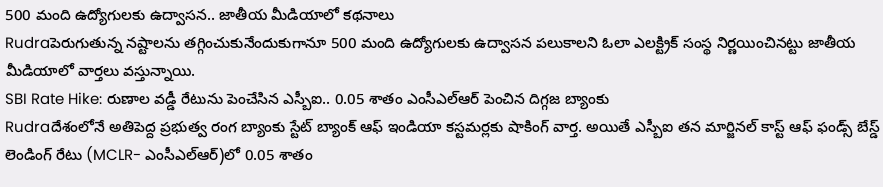500 మంది ఉద్యోగులకు ఉద్వాసన.. జాతీయ మీడియాలో కథనాలు
Rudraపెరుగుతున్న నష్టాలను తగ్గించుకునేందుకుగానూ 500 మంది ఉద్యోగులకు ఉద్వాసన పలుకాలని ఓలా ఎలక్ట్రిక్ సంస్థ నిర్ణయించినట్టు జాతీయ మీడియాలో వార్తలు వస్తున్నాయి.
SBI Rate Hike: రుణాల వడ్డీ రేటును పెంచేసిన ఎస్బీఐ.. 0.05 శాతం ఎంసీఎల్ఆర్ పెంచిన దిగ్గజ బ్యాంకు
Rudraదేశంలోనే అతిపెద్ద ప్రభుత్వ రంగ బ్యాంకు స్టేట్ బ్యాంక్ ఆఫ్ ఇండియా కస్టమర్లకు షాకింగ్ వార్త. అయితే ఎస్బీఐ తన మార్జినల్ కాస్ట్ ఆఫ్ ఫండ్స్ బేస్డ్ లెండింగ్ రేటు (MCLR- ఎంసీఎల్ఆర్)లో 0.05 శాతం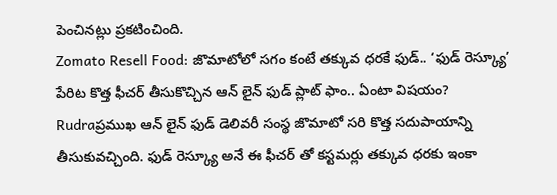పెంచినట్లు ప్రకటించింది.
Zomato Resell Food: జొమాటోలో సగం కంటే తక్కువ ధరకే ఫుడ్.. ‘ఫుడ్ రెస్క్యూ’ పేరిట కొత్త ఫీచర్ తీసుకొచ్చిన ఆన్ లైన్ ఫుడ్ ప్లాట్ ఫాం.. ఏంటా విషయం?
Rudraప్రముఖ ఆన్ లైన్ ఫుడ్ డెలివరీ సంస్థ జొమాటో సరి కొత్త సదుపాయాన్ని తీసుకువచ్చింది. ఫుడ్ రెస్క్యూ అనే ఈ ఫీచర్ తో కస్టమర్లు తక్కువ ధరకు ఇంకా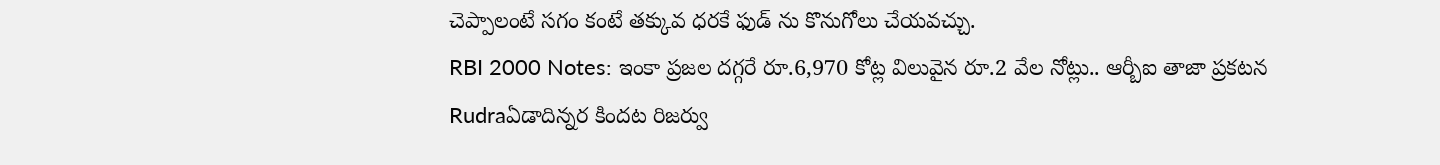చెప్పాలంటే సగం కంటే తక్కువ ధరకే ఫుడ్ ను కొనుగోలు చేయవచ్చు.
RBI 2000 Notes: ఇంకా ప్రజల దగ్గరే రూ.6,970 కోట్ల విలువైన రూ.2 వేల నోట్లు.. ఆర్బీఐ తాజా ప్రకటన
Rudraఏడాదిన్నర కిందట రిజర్వు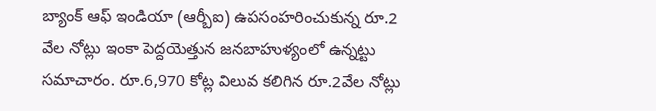బ్యాంక్ ఆఫ్ ఇండియా (ఆర్బీఐ) ఉపసంహరించుకున్న రూ.2 వేల నోట్లు ఇంకా పెద్దయెత్తున జనబాహుళ్యంలో ఉన్నట్టు సమాచారం. రూ.6,970 కోట్ల విలువ కలిగిన రూ.2వేల నోట్లు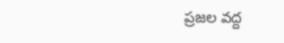ప్రజల వద్ద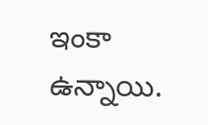ఇంకా ఉన్నాయి.